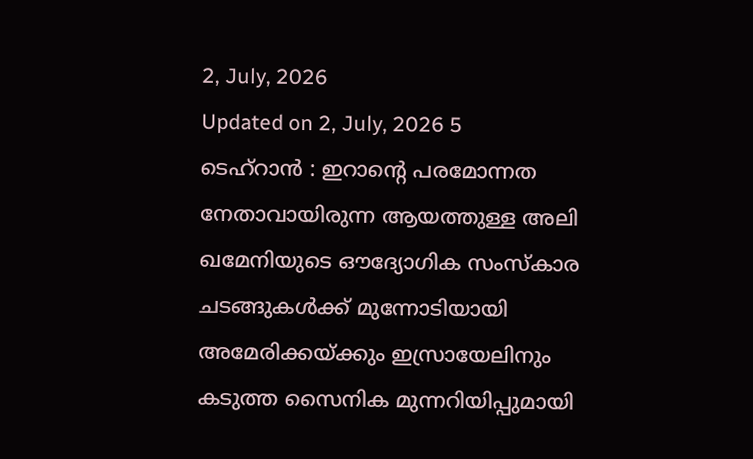2, July, 2026
Updated on 2, July, 2026 5
ടെഹ്റാൻ : ഇറാന്റെ പരമോന്നത നേതാവായിരുന്ന ആയത്തുള്ള അലി ഖമേനിയുടെ ഔദ്യോഗിക സംസ്കാര ചടങ്ങുകൾക്ക് മുന്നോടിയായി അമേരിക്കയ്ക്കും ഇസ്രായേലിനും കടുത്ത സൈനിക മുന്നറിയിപ്പുമായി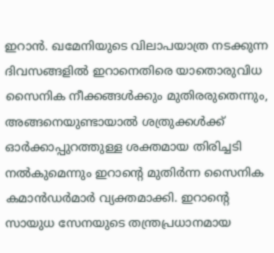ഇറാൻ. ഖമേനിയുടെ വിലാപയാത്ര നടക്കുന്ന ദിവസങ്ങളിൽ ഇറാനെതിരെ യാതൊരുവിധ സൈനിക നീക്കങ്ങൾക്കും മുതിരരുതെന്നും, അങ്ങനെയുണ്ടായാൽ ശത്രുക്കൾക്ക് ഓർക്കാപ്പുറത്തുള്ള ശക്തമായ തിരിച്ചടി നൽകുമെന്നും ഇറാന്റെ മുതിർന്ന സൈനിക കമാൻഡർമാർ വ്യക്തമാക്കി. ഇറാന്റെ സായുധ സേനയുടെ തന്ത്രപ്രധാനമായ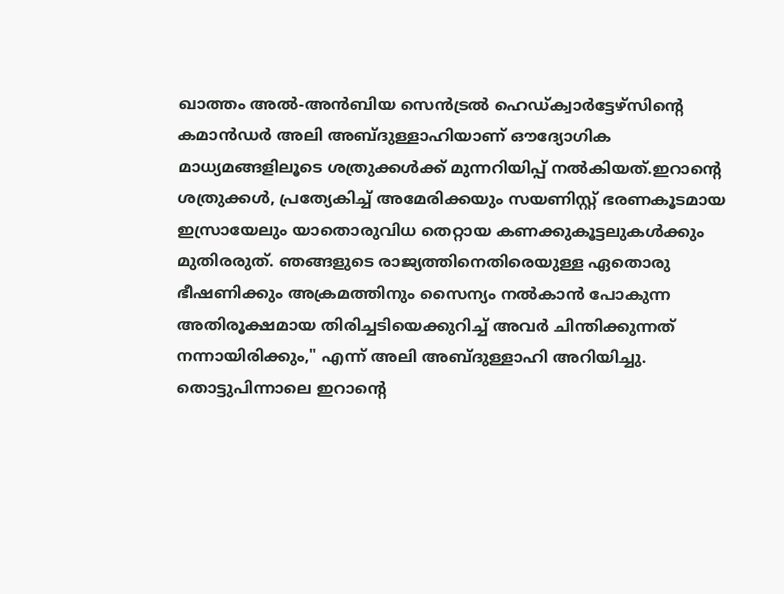ഖാത്തം അൽ-അൻബിയ സെൻട്രൽ ഹെഡ്ക്വാർട്ടേഴ്സിന്റെ കമാൻഡർ അലി അബ്ദുള്ളാഹിയാണ് ഔദ്യോഗിക മാധ്യമങ്ങളിലൂടെ ശത്രുക്കൾക്ക് മുന്നറിയിപ്പ് നൽകിയത്.ഇറാന്റെ ശത്രുക്കൾ, പ്രത്യേകിച്ച് അമേരിക്കയും സയണിസ്റ്റ് ഭരണകൂടമായ ഇസ്രായേലും യാതൊരുവിധ തെറ്റായ കണക്കുകൂട്ടലുകൾക്കും മുതിരരുത്. ഞങ്ങളുടെ രാജ്യത്തിനെതിരെയുള്ള ഏതൊരു ഭീഷണിക്കും അക്രമത്തിനും സൈന്യം നൽകാൻ പോകുന്ന അതിരൂക്ഷമായ തിരിച്ചടിയെക്കുറിച്ച് അവർ ചിന്തിക്കുന്നത് നന്നായിരിക്കും," എന്ന് അലി അബ്ദുള്ളാഹി അറിയിച്ചു. തൊട്ടുപിന്നാലെ ഇറാന്റെ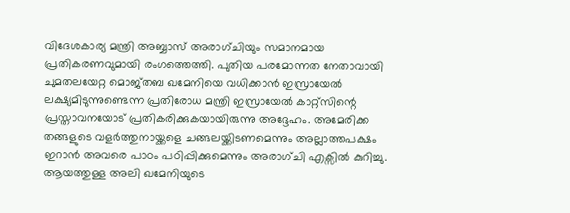വിദേശകാര്യ മന്ത്രി അബ്ബാസ് അരാഗ്ചിയും സമാനമായ പ്രതികരണവുമായി രംഗത്തെത്തി. പുതിയ പരമോന്നത നേതാവായി ചുമതലയേറ്റ മൊജ്തബ ഖമേനിയെ വധിക്കാൻ ഇസ്രായേൽ ലക്ഷ്യമിടുന്നുണ്ടെന്ന പ്രതിരോധ മന്ത്രി ഇസ്രായേൽ കാറ്റ്സിന്റെ പ്രസ്താവനയോട് പ്രതികരിക്കുകയായിരുന്നു അദ്ദേഹം. അമേരിക്ക തങ്ങളുടെ വളർത്തുനായ്ക്കളെ ചങ്ങലയ്ക്കിടണമെന്നും അല്ലാത്തപക്ഷം ഇറാൻ അവരെ പാഠം പഠിപ്പിക്കുമെന്നും അരാഗ്ചി എക്സിൽ കുറിച്ചു. ആയത്തുള്ള അലി ഖമേനിയുടെ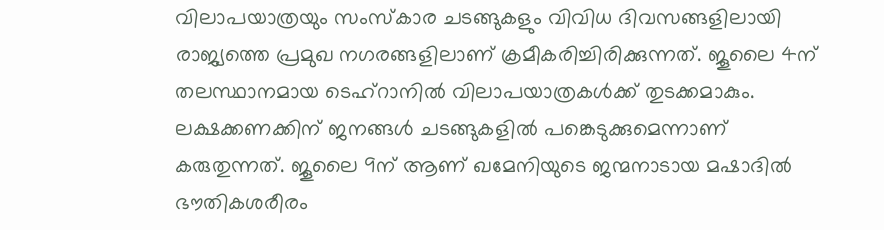വിലാപയാത്രയും സംസ്കാര ചടങ്ങുകളും വിവിധ ദിവസങ്ങളിലായി രാജ്യത്തെ പ്രമുഖ നഗരങ്ങളിലാണ് ക്രമീകരിച്ചിരിക്കുന്നത്. ജൂലൈ 4ന് തലസ്ഥാനമായ ടെഹ്റാനിൽ വിലാപയാത്രകൾക്ക് തുടക്കമാകും. ലക്ഷക്കണക്കിന് ജനങ്ങൾ ചടങ്ങുകളിൽ പങ്കെടുക്കുമെന്നാണ് കരുതുന്നത്. ജൂലൈ 9ന് ആണ് ഖമേനിയുടെ ജന്മനാടായ മഷാദിൽ ഭൗതികശരീരം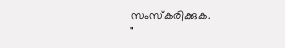സംസ്കരിക്കുക.
"